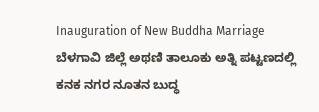Inauguration of New Buddha Marriage
ಬೆಳಗಾವಿ ಜಿಲ್ಲೆ ಅಥಣಿ ತಾಲೂಕು ಅತ್ನಿ ಪಟ್ಟಣದಲ್ಲಿ ಕನಕ ನಗರ ನೂತನ ಬುದ್ಧ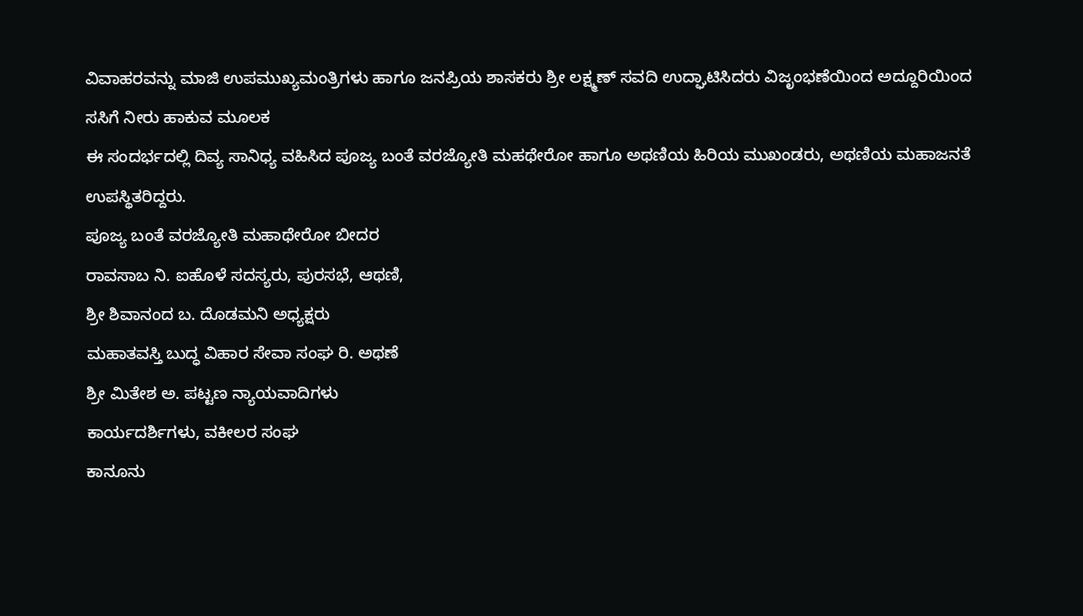ವಿವಾಹರವನ್ನು ಮಾಜಿ ಉಪಮುಖ್ಯಮಂತ್ರಿಗಳು ಹಾಗೂ ಜನಪ್ರಿಯ ಶಾಸಕರು ಶ್ರೀ ಲಕ್ಷ್ಮಣ್ ಸವದಿ ಉದ್ಘಾಟಿಸಿದರು ವಿಜೃಂಭಣೆಯಿಂದ ಅದ್ದೂರಿಯಿಂದ ಸಸಿಗೆ ನೀರು ಹಾಕುವ ಮೂಲಕ
ಈ ಸಂದರ್ಭದಲ್ಲಿ ದಿವ್ಯ ಸಾನಿಧ್ಯ ವಹಿಸಿದ ಪೂಜ್ಯ ಬಂತೆ ವರಜ್ಯೋತಿ ಮಹಥೇರೋ ಹಾಗೂ ಅಥಣಿಯ ಹಿರಿಯ ಮುಖಂಡರು, ಅಥಣಿಯ ಮಹಾಜನತೆ
ಉಪಸ್ಥಿತರಿದ್ದರು.
ಪೂಜ್ಯ ಬಂತೆ ವರಜ್ಯೋತಿ ಮಹಾಥೇರೋ ಬೀದರ
ರಾವಸಾಬ ನಿ. ಐಹೊಳೆ ಸದಸ್ಯರು, ಪುರಸಭೆ, ಆಥಣಿ,
ಶ್ರೀ ಶಿವಾನಂದ ಬ. ದೊಡಮನಿ ಅಧ್ಯಕ್ಷರು
ಮಹಾತವಸ್ತಿ ಬುದ್ಧ ವಿಹಾರ ಸೇವಾ ಸಂಘ ರಿ. ಅಥಣೆ
ಶ್ರೀ ಮಿತೇಶ ಅ. ಪಟ್ಟಣ ನ್ಯಾಯವಾದಿಗಳು
ಕಾರ್ಯದರ್ಶಿಗಳು, ವಕೀಲರ ಸಂಘ
ಕಾನೂನು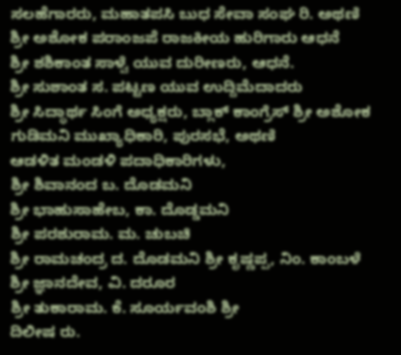ಸಲಹೆಗಾರರು, ಮಹಾತಪಸಿ ಬುಧ ಸೇವಾ ಸಂಘ ರಿ. ಅಥಣಿ
ಶ್ರೀ ಅಶೋಕ ಪರಾಂಜಪೆ ರಾಜಕೀಯ ಹುರಿಗಾರು ಆಧನೆ
ಶ್ರೀ ಶಶಿಕಾಂತ ಸಾಳ್ವೆ ಯುವ ದುರೀಣರು, ಆಧನೆ.
ಶ್ರೀ ಸುಶಾಂತ ಸ. ಪಟ್ಟಣ ಯುವ ಉದ್ದಿಮೆದಾದರು
ಶ್ರೀ ಸಿದ್ಧಾರ್ಥ ಸಿಂಗೆ ಅಧ್ಯಕ್ಷರು, ಬ್ಲಾಕ್ ಕಾಂಗ್ರೆಸ್ ಶ್ರೀ ಅಶೋಕ ಗುಡಿಮನಿ ಮುಖ್ಯಾಧಿಕಾರಿ, ಪುರಸಭೆ, ಅಥಣಿ
ಆಡಳಿತ ಮಂಡಳಿ ಪದಾಧಿಕಾರಿಗಳು,
ಶ್ರೀ ಶಿವಾನಂದ ಬ. ದೊಡಮನಿ
ಶ್ರೀ ಭಾಹುಸಾಹೇಬ, ಕಾ. ದೊಡ್ಡಮನಿ
ಶ್ರೀ ಪರಶುರಾಮ. ಮ. ಚುಬಚಿ
ಶ್ರೀ ರಾಮಚಂದ್ರ ದ. ದೊಡಮನಿ ಶ್ರೀ ಕೃಷ್ಣಪ್ಪ, ನಿಂ. ಕಾಂಬಳೆ
ಶ್ರೀ ಜ್ಞಾನದೇವ, ವಿ. ದರೂರ
ಶ್ರೀ ತುಕಾರಾಮ. ಕೆ. ಸೂರ್ಯವಂಶಿ ಶ್ರೀ
ದಿಲೀಷ ರು.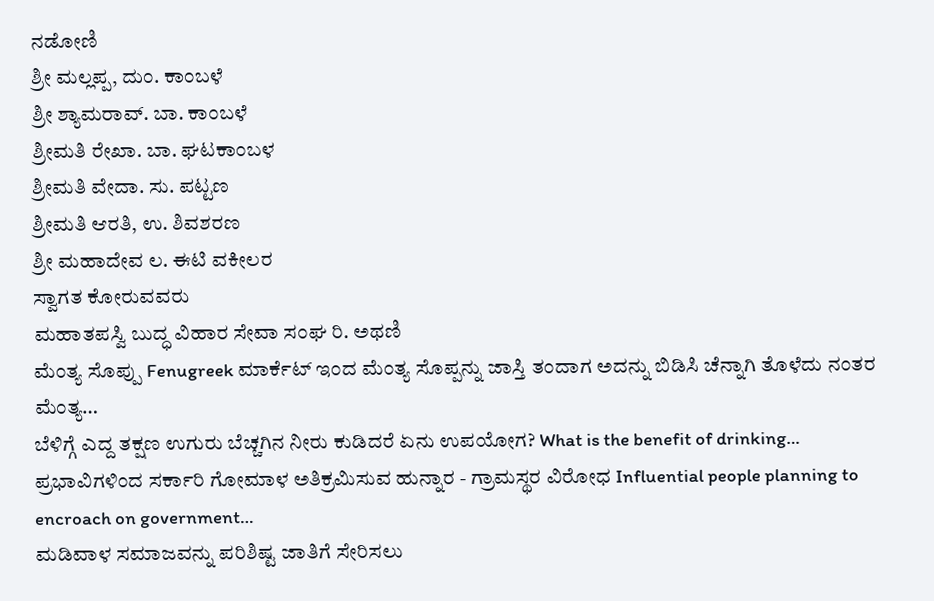ನಡೋಣಿ
ಶ್ರೀ ಮಲ್ಲಪ್ಪ, ದುಂ. ಕಾಂಬಳೆ
ಶ್ರೀ ಶ್ಯಾಮರಾವ್. ಬಾ. ಕಾಂಬಳೆ
ಶ್ರೀಮತಿ ರೇಖಾ. ಬಾ. ಘಟಕಾಂಬಳ
ಶ್ರೀಮತಿ ವೇದಾ. ಸು. ಪಟ್ಟಣ
ಶ್ರೀಮತಿ ಆರತಿ, ಉ. ಶಿವಶರಣ
ಶ್ರೀ ಮಹಾದೇವ ಲ. ಈಟಿ ವಕೀಲರ
ಸ್ವಾಗತ ಕೋರುವವರು
ಮಹಾತಪಸ್ವಿ ಬುದ್ಧ ವಿಹಾರ ಸೇವಾ ಸಂಘ ರಿ. ಅಥಣಿ
ಮೆಂತ್ಯ ಸೊಪ್ಪು Fenugreek ಮಾರ್ಕೆಟ್ ಇಂದ ಮೆಂತ್ಯ ಸೊಪ್ಪನ್ನು ಜಾಸ್ತಿ ತಂದಾಗ ಅದನ್ನು ಬಿಡಿಸಿ ಚೆನ್ನಾಗಿ ತೊಳೆದು ನಂತರ ಮೆಂತ್ಯ…
ಬೆಳಿಗ್ಗೆ ಎದ್ದ ತಕ್ಷಣ ಉಗುರು ಬೆಚ್ಚಗಿನ ನೀರು ಕುಡಿದರೆ ಏನು ಉಪಯೋಗ? What is the benefit of drinking…
ಪ್ರಭಾವಿಗಳಿಂದ ಸರ್ಕಾರಿ ಗೋಮಾಳ ಅತಿಕ್ರಮಿಸುವ ಹುನ್ನಾರ - ಗ್ರಾಮಸ್ಥರ ವಿರೋಧ Influential people planning to encroach on government…
ಮಡಿವಾಳ ಸಮಾಜವನ್ನು ಪರಿಶಿಷ್ಟ ಜಾತಿಗೆ ಸೇರಿಸಲು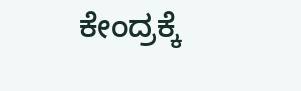ಕೇಂದ್ರಕ್ಕೆ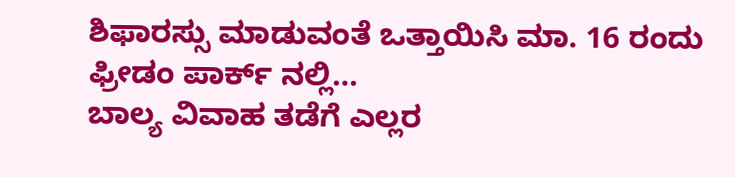ಶಿಫಾರಸ್ಸು ಮಾಡುವಂತೆ ಒತ್ತಾಯಿಸಿ ಮಾ. 16 ರಂದು ಫ್ರೀಡಂ ಪಾರ್ಕ್ ನಲ್ಲಿ…
ಬಾಲ್ಯ ವಿವಾಹ ತಡೆಗೆ ಎಲ್ಲರ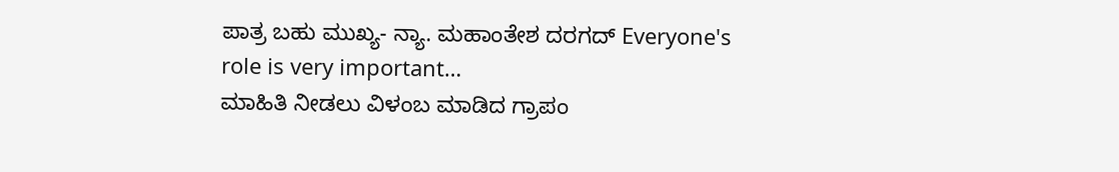ಪಾತ್ರ ಬಹು ಮುಖ್ಯ- ನ್ಯಾ. ಮಹಾಂತೇಶ ದರಗದ್ Everyone's role is very important…
ಮಾಹಿತಿ ನೀಡಲು ವಿಳಂಬ ಮಾಡಿದ ಗ್ರಾಪಂ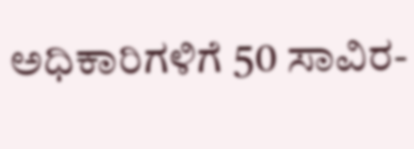ಅಧಿಕಾರಿಗಳಿಗೆ 50 ಸಾವಿರ-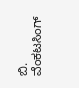ಬಿ. ವೆಂಕಟಸಿಂಗ್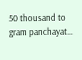50 thousand to gram panchayat…